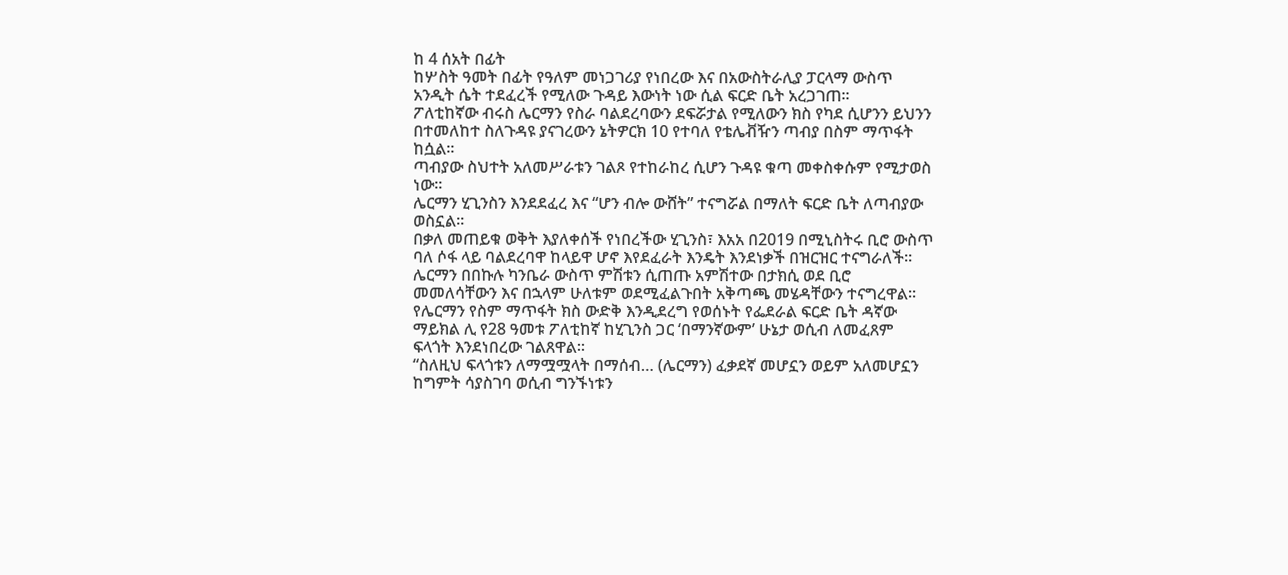ከ 4 ሰአት በፊት
ከሦስት ዓመት በፊት የዓለም መነጋገሪያ የነበረው እና በአውስትራሊያ ፓርላማ ውስጥ አንዲት ሴት ተደፈረች የሚለው ጉዳይ እውነት ነው ሲል ፍርድ ቤት አረጋገጠ።
ፖለቲከኛው ብሩስ ሌርማን የስራ ባልደረባውን ደፍሯታል የሚለውን ክስ የካደ ሲሆንን ይህንን በተመለከተ ስለጉዳዩ ያናገረውን ኔትዎርክ 10 የተባለ የቴሌቭዥን ጣብያ በስም ማጥፋት ከሷል።
ጣብያው ስህተት አለመሥራቱን ገልጾ የተከራከረ ሲሆን ጉዳዩ ቁጣ መቀስቀሱም የሚታወስ ነው።
ሌርማን ሂጊንስን እንደደፈረ እና “ሆን ብሎ ውሸት” ተናግሯል በማለት ፍርድ ቤት ለጣብያው ወስኗል።
በቃለ መጠይቁ ወቅት እያለቀሰች የነበረችው ሂጊንስ፣ እአአ በ2019 በሚኒስትሩ ቢሮ ውስጥ ባለ ሶፋ ላይ ባልደረባዋ ከላይዋ ሆኖ እየደፈራት እንዴት እንደነቃች በዝርዝር ተናግራለች።
ሌርማን በበኩሉ ካንቤራ ውስጥ ምሽቱን ሲጠጡ አምሽተው በታክሲ ወደ ቢሮ መመለሳቸውን እና በኋላም ሁለቱም ወደሚፈልጉበት አቅጣጫ መሄዳቸውን ተናግረዋል።
የሌርማን የስም ማጥፋት ክስ ውድቅ እንዲደረግ የወሰኑት የፌደራል ፍርድ ቤት ዳኛው ማይክል ሊ የ28 ዓመቱ ፖለቲከኛ ከሂጊንስ ጋር ‘በማንኛውም’ ሁኔታ ወሲብ ለመፈጸም ፍላጎት እንደነበረው ገልጸዋል።
“ስለዚህ ፍላጎቱን ለማሟሟላት በማሰብ… (ሌርማን) ፈቃደኛ መሆኗን ወይም አለመሆኗን ከግምት ሳያስገባ ወሲብ ግንኙነቱን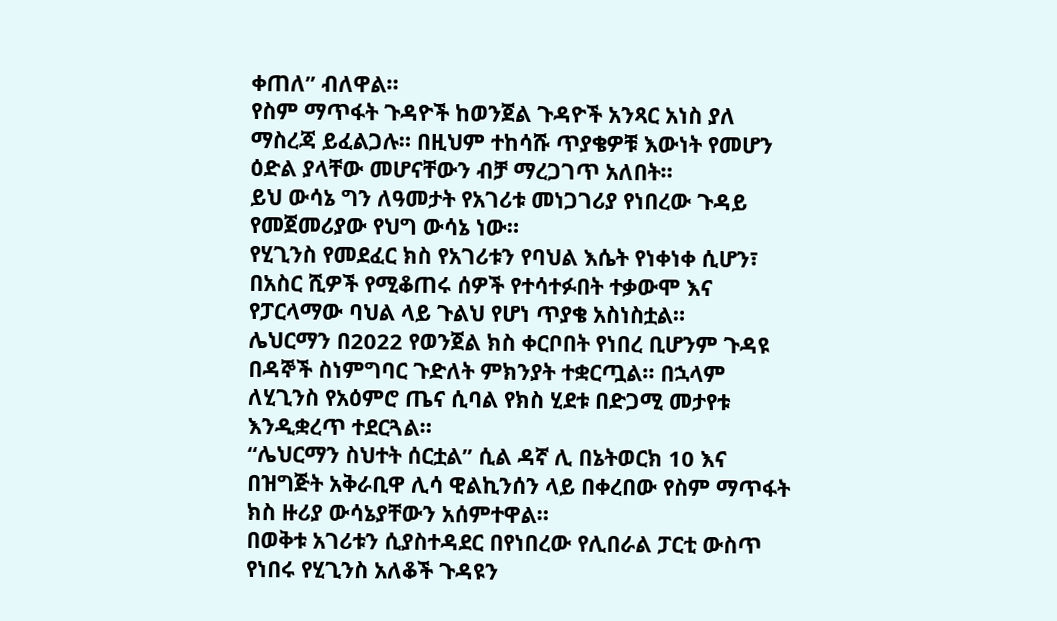ቀጠለ” ብለዋል።
የስም ማጥፋት ጉዳዮች ከወንጀል ጉዳዮች አንጻር አነስ ያለ ማስረጃ ይፈልጋሉ። በዚህም ተከሳሹ ጥያቄዎቹ እውነት የመሆን ዕድል ያላቸው መሆናቸውን ብቻ ማረጋገጥ አለበት።
ይህ ውሳኔ ግን ለዓመታት የአገሪቱ መነጋገሪያ የነበረው ጉዳይ የመጀመሪያው የህግ ውሳኔ ነው።
የሂጊንስ የመደፈር ክስ የአገሪቱን የባህል እሴት የነቀነቀ ሲሆን፣ በአስር ሺዎች የሚቆጠሩ ሰዎች የተሳተፉበት ተቃውሞ እና የፓርላማው ባህል ላይ ጉልህ የሆነ ጥያቄ አስነስቷል።
ሌህርማን በ2022 የወንጀል ክስ ቀርቦበት የነበረ ቢሆንም ጉዳዩ በዳኞች ስነምግባር ጉድለት ምክንያት ተቋርጧል። በኋላም ለሂጊንስ የአዕምሮ ጤና ሲባል የክስ ሂደቱ በድጋሚ መታየቱ እንዲቋረጥ ተደርጓል።
“ሌህርማን ስህተት ሰርቷል” ሲል ዳኛ ሊ በኔትወርክ 10 እና በዝግጅት አቅራቢዋ ሊሳ ዊልኪንሰን ላይ በቀረበው የስም ማጥፋት ክስ ዙሪያ ውሳኔያቸውን አሰምተዋል።
በወቅቱ አገሪቱን ሲያስተዳደር በየነበረው የሊበራል ፓርቲ ውስጥ የነበሩ የሂጊንስ አለቆች ጉዳዩን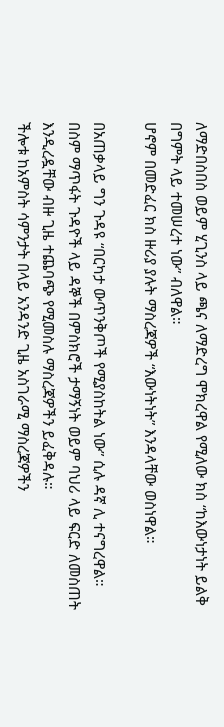ለማድበስበስ ወይም ሂጊንስ ላይ ጫና ለማድረግ ሞክረዋል የሚለው ክስ “ከእውነታነት ይልቅ በግምት ላይ ተመሠረተ ነው” ብለዋል።
ሆኖም በመድፈር ክስ ዙሪያ ያሉት ማስረጃዎች “እውነትነት” እንዳላቸው ወስነዋል።

በአጠቃላይ ግን ጉዳዩ “በርካታ ውጥንቅጦች የሚያስከትል ነው” ሲሉ ዳኛ ሊ ተናግረዋል።
በስም ማጥፋት ጉዳዮች ላይ ዳኞች በምስክሮች ታማኝነት ወይም ባህሪ ላይ ፍርድ ለመስጠት እንዲረዷቸው ብዙ ጊዜ ተጨባጭ የሚመስሉ ማስረጃዎችን ይፈቅዳሉ።
ችሎቱ ከአምስት ሳምንታት በላይ አንዳንድ ጊዜ አስገራሚ ማስረጃዎችን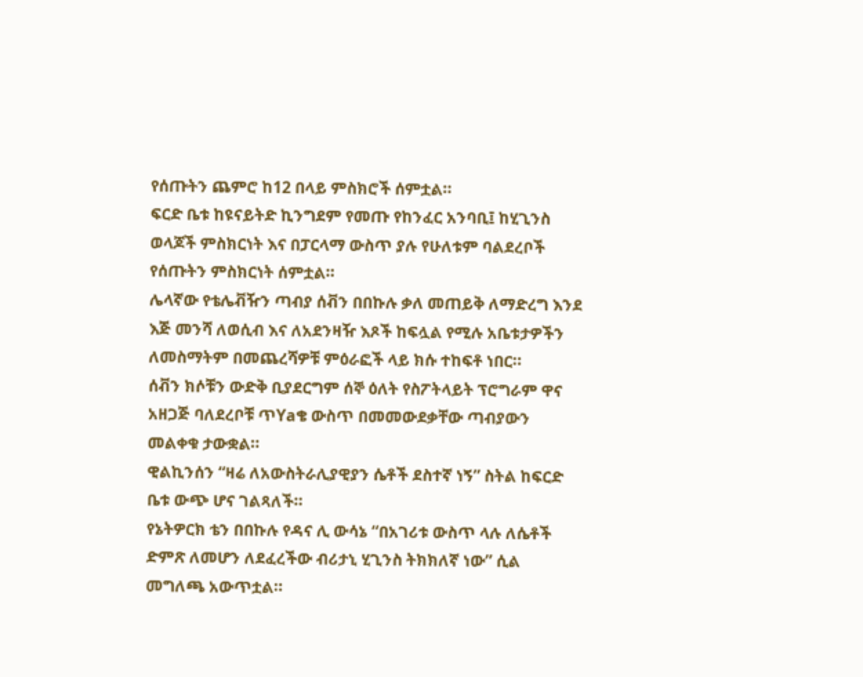የሰጡትን ጨምሮ ከ12 በላይ ምስክሮች ሰምቷል።
ፍርድ ቤቱ ከዩናይትድ ኪንግደም የመጡ የከንፈር አንባቢ፤ ከሂጊንስ ወላጆች ምስክርነት እና በፓርላማ ውስጥ ያሉ የሁለቱም ባልደረቦች የሰጡትን ምስክርነት ሰምቷል።
ሌላኛው የቴሌቭዥን ጣብያ ሰቭን በበኩሉ ቃለ መጠይቅ ለማድረግ እንደ እጅ መንሻ ለወሲብ እና ለአደንዛዥ እጾች ከፍሏል የሚሉ አቤቱታዎችን ለመስማትም በመጨረሻዎቹ ምዕራፎች ላይ ክሱ ተከፍቶ ነበር።
ሰቭን ክሶቹን ውድቅ ቢያደርግም ሰኞ ዕለት የስፖትላይት ፕሮግራም ዋና አዘጋጅ ባለደረቦቹ ጥYaቄ ውስጥ በመመውደቃቸው ጣብያውን መልቀቁ ታውቋል።
ዊልኪንሰን “ዛሬ ለአውስትራሊያዊያን ሴቶች ደስተኛ ነኝ” ስትል ከፍርድ ቤቱ ውጭ ሆና ገልጻለች።
የኔትዎርክ ቴን በበኩሉ የዳና ሊ ውሳኔ “በአገሪቱ ውስጥ ላሉ ለሴቶች ድምጽ ለመሆን ለደፈረችው ብሪታኒ ሂጊንስ ትክክለኛ ነው” ሲል መግለጫ አውጥቷል።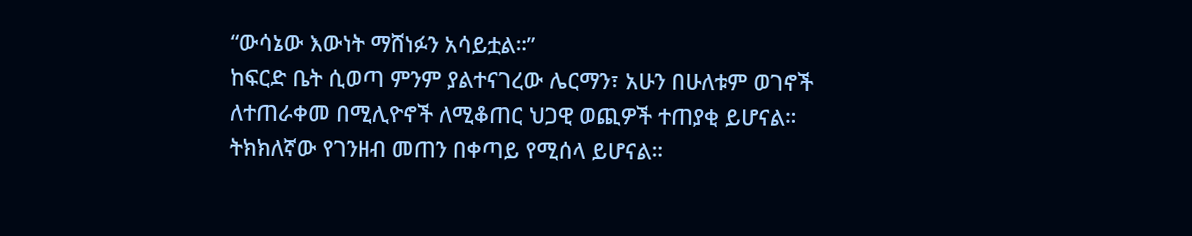“ውሳኔው እውነት ማሸነፉን አሳይቷል።”
ከፍርድ ቤት ሲወጣ ምንም ያልተናገረው ሌርማን፣ አሁን በሁለቱም ወገኖች ለተጠራቀመ በሚሊዮኖች ለሚቆጠር ህጋዊ ወጪዎች ተጠያቂ ይሆናል። ትክክለኛው የገንዘብ መጠን በቀጣይ የሚሰላ ይሆናል።